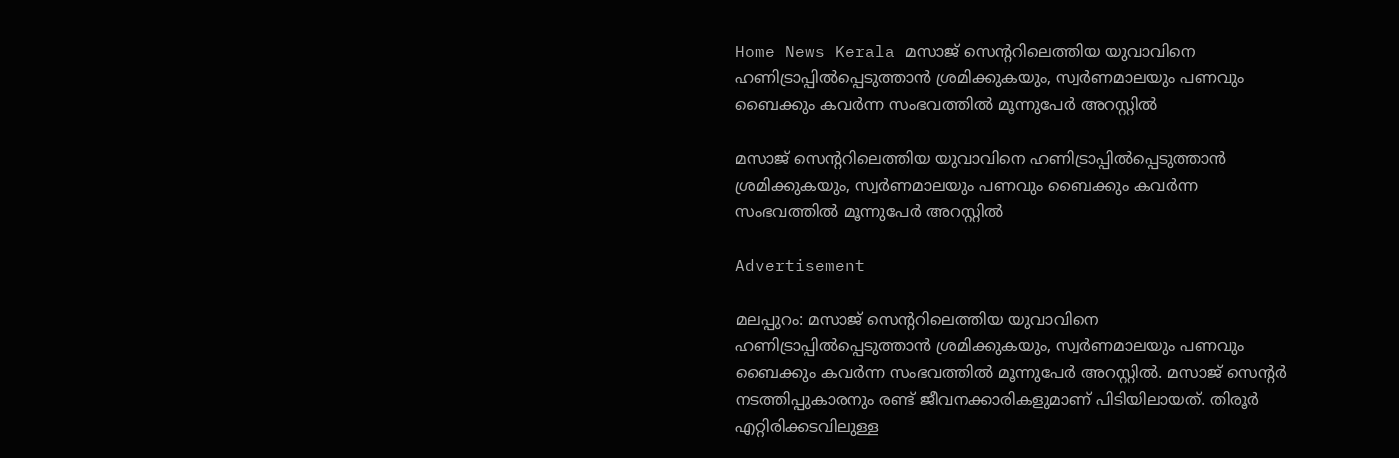Home News Kerala മസാജ് സെന്ററിലെത്തിയ യുവാവിനെ ഹണിട്രാപ്പിൽപ്പെടുത്താൻ ശ്രമിക്കുകയും, സ്വർണമാലയും പണവും ബൈക്കും കവർന്ന സംഭവത്തിൽ മൂന്നുപേർ അറസ്റ്റിൽ‌

മസാജ് സെന്ററിലെത്തിയ യുവാവിനെ ഹണിട്രാപ്പിൽപ്പെടുത്താൻ ശ്രമിക്കുകയും, സ്വർണമാലയും പണവും ബൈക്കും കവർന്ന സംഭവത്തിൽ മൂന്നുപേർ അറസ്റ്റിൽ‌

Advertisement

മലപ്പുറം: മസാജ് സെന്ററിലെത്തിയ യുവാവിനെ ഹണിട്രാപ്പിൽപ്പെടുത്താൻ ശ്രമിക്കുകയും, സ്വർണമാലയും പണവും ബൈക്കും കവർന്ന സംഭവത്തിൽ മൂന്നുപേർ അറസ്റ്റിൽ‌. മസാജ് സെന്റർ നടത്തിപ്പുകാരനും രണ്ട് ജീവനക്കാരികളുമാണ് പിടിയിലായത്. തിരൂർ എറ്റിരിക്കടവിലുള്ള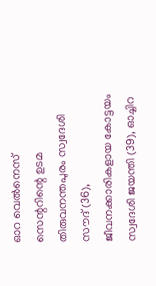ഓറ വെൽനെസ് സെന്ററിന്റെ ഉടമ തിരുവനന്തപുരം സ്വദേശി സൗദ് (36), ജീവനക്കാരികളായ കോട്ടയം സ്വദേശി ജയന്തി (39), ഓച്ചിറ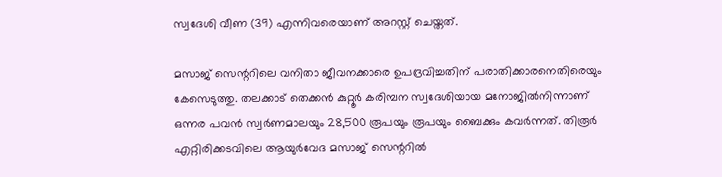സ്വദേശി വീണ (39) എന്നിവരെയാണ് അറസ്റ്റ് ചെയ്തത്.

മസാജ് സെന്ററിലെ വനിതാ ജീവനക്കാരെ ഉപദ്രവിച്ചതിന് പരാതിക്കാരനെതിരെയും കേസെടുത്തു. തലക്കാട് തെക്കൻ കുറ്റൂർ കരിമ്പന സ്വദേശിയായ മനോജിൽനിന്നാണ് ഒന്നര പവൻ സ്വർണമാലയും 28,500 രൂപയും രൂപയും ബൈക്കും കവർന്നത്. തിരൂർ എറ്റിരിക്കടവി‍ലെ ആയുർവേദ മസാജ് സെന്ററിൽ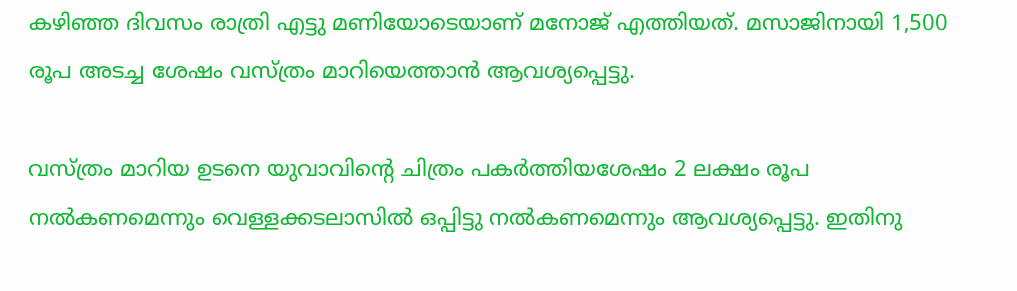കഴിഞ്ഞ ദിവസം രാത്രി എട്ടു മണിയോടെയാണ് മനോജ് എത്തിയത്. മസാജിനായി 1,500 രൂപ അടച്ച ശേഷം വസ്ത്രം മാറിയെത്താൻ ആവശ്യപ്പെട്ടു.

വസ്ത്രം മാറിയ ഉടനെ യുവാവിന്റെ ചിത്രം പകർത്തിയശേഷം 2 ലക്ഷം രൂപ നൽകണമെന്നും വെള്ളക്കടലാസിൽ ഒപ്പിട്ടു നൽകണമെന്നും ആവശ്യപ്പെട്ടു. ഇതിനു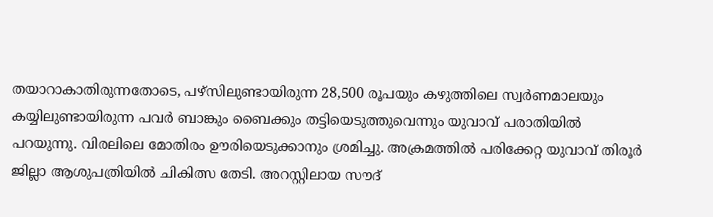തയാറാകാതിരുന്നതോടെ, പഴ്സിലുണ്ടായിരുന്ന 28,500 രൂപയും കഴുത്തിലെ സ്വർണമാലയും കയ്യിലുണ്ടായിരുന്ന പവർ ബാങ്കും ബൈക്കും തട്ടിയെടുത്തുവെന്നും യുവാവ് പരാതിയിൽ പറയുന്നു. വിരലിലെ മോതിരം ഊരിയെടുക്കാനും ശ്രമിച്ചു. അക്രമത്തിൽ പരിക്കേറ്റ യുവാവ് തിരൂർ ജില്ലാ ആശുപത്രിയിൽ ചികിത്സ തേടി. അറസ്റ്റിലായ സൗദ്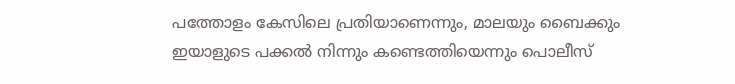പത്തോളം കേസിലെ പ്രതിയാണെന്നും, മാലയും ബൈക്കും ഇയാളുടെ പക്കൽ നിന്നും കണ്ടെത്തിയെന്നും പൊലീസ്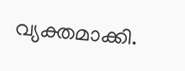വ്യക്തമാക്കി.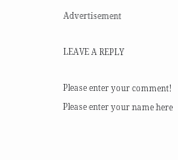Advertisement

LEAVE A REPLY

Please enter your comment!
Please enter your name here